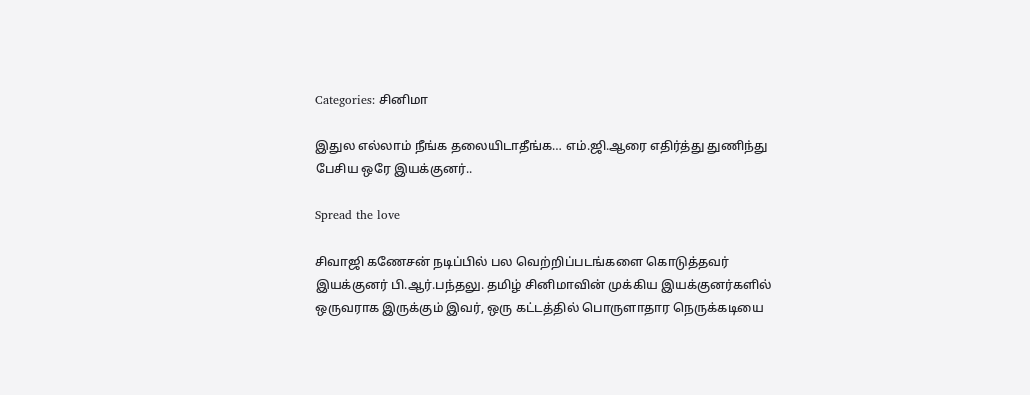Categories: சினிமா

இதுல எல்லாம் நீங்க தலையிடாதீங்க… எம்.ஜி.ஆரை எதிர்த்து துணிந்து பேசிய ஒரே இயக்குனர்..

Spread the love

சிவாஜி கணேசன் நடிப்பில் பல வெற்றிப்படங்களை கொடுத்தவர் இயக்குனர் பி.ஆர்.பந்தலு. தமிழ் சினிமாவின் முக்கிய இயக்குனர்களில் ஒருவராக இருக்கும் இவர், ஒரு கட்டத்தில் பொருளாதார நெருக்கடியை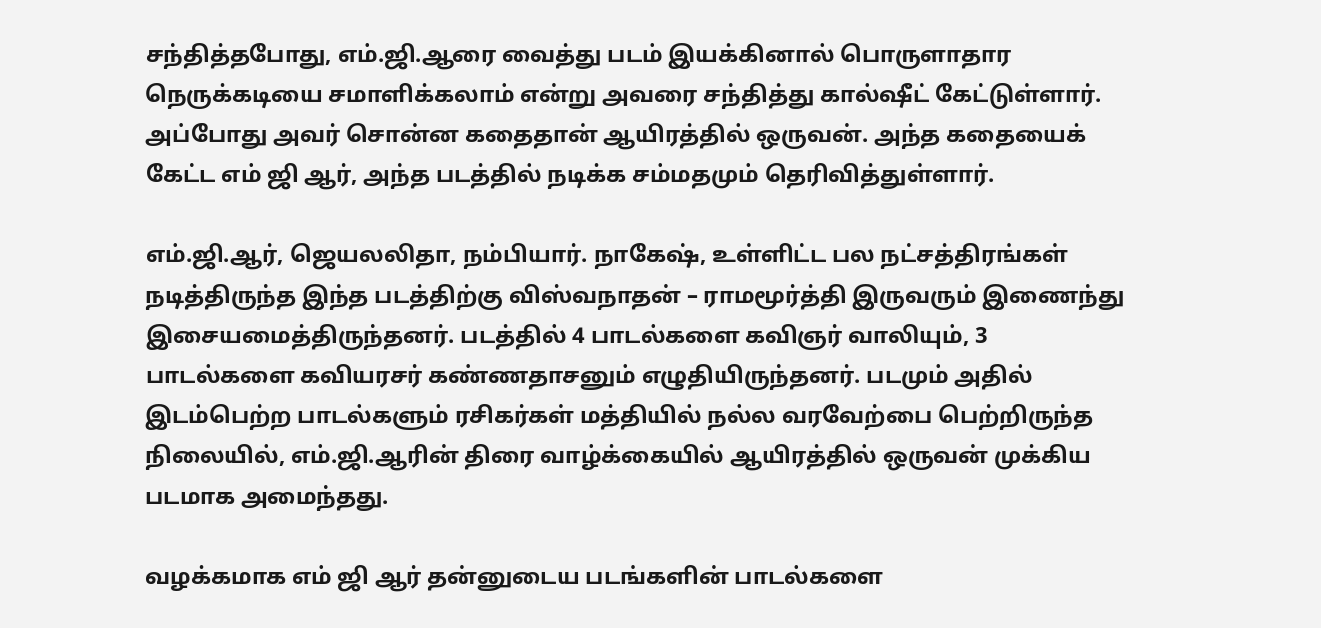சந்தித்தபோது, எம்.ஜி.ஆரை வைத்து படம் இயக்கினால் பொருளாதார நெருக்கடியை சமாளிக்கலாம் என்று அவரை சந்தித்து கால்ஷீட் கேட்டுள்ளார். அப்போது அவர் சொன்ன கதைதான் ஆயிரத்தில் ஒருவன். அந்த கதையைக் கேட்ட எம் ஜி ஆர், அந்த படத்தில் நடிக்க சம்மதமும் தெரிவித்துள்ளார்.

எம்.ஜி.ஆர், ஜெயலலிதா, நம்பியார். நாகேஷ், உள்ளிட்ட பல நட்சத்திரங்கள் நடித்திருந்த இந்த படத்திற்கு விஸ்வநாதன் – ராமமூர்த்தி இருவரும் இணைந்து இசையமைத்திருந்தனர். படத்தில் 4 பாடல்களை கவிஞர் வாலியும், 3 பாடல்களை கவியரசர் கண்ணதாசனும் எழுதியிருந்தனர். படமும் அதில் இடம்பெற்ற பாடல்களும் ரசிகர்கள் மத்தியில் நல்ல வரவேற்பை பெற்றிருந்த நிலையில், எம்.ஜி.ஆரின் திரை வாழ்க்கையில் ஆயிரத்தில் ஒருவன் முக்கிய படமாக அமைந்தது.

வழக்கமாக எம் ஜி ஆர் தன்னுடைய படங்களின் பாடல்களை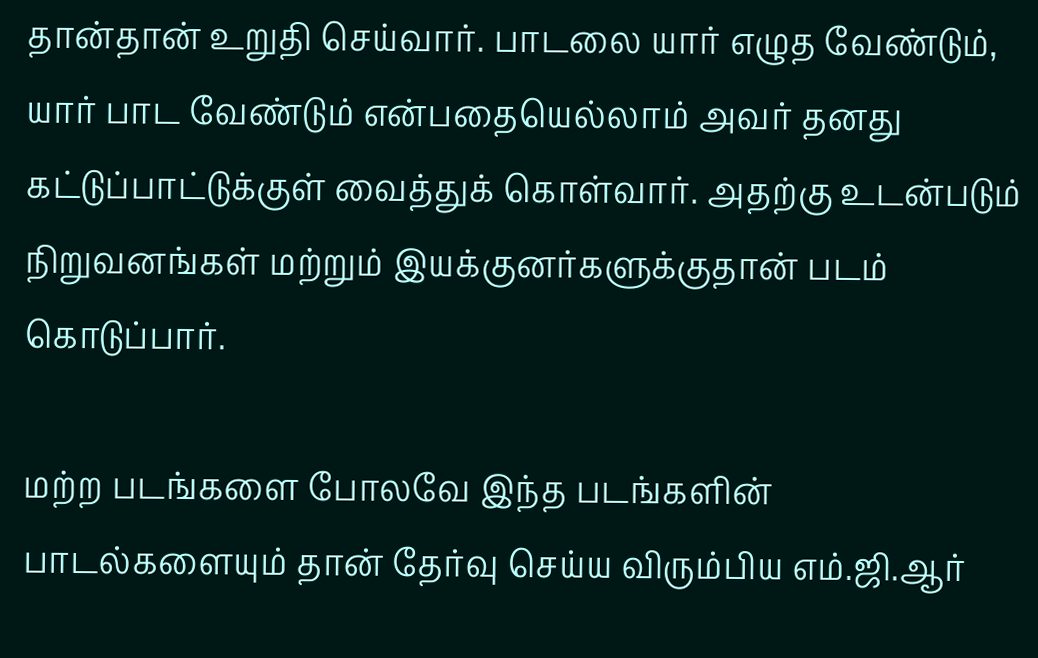தான்தான் உறுதி செய்வார். பாடலை யார் எழுத வேண்டும், யார் பாட வேண்டும் என்பதையெல்லாம் அவர் தனது கட்டுப்பாட்டுக்குள் வைத்துக் கொள்வார். அதற்கு உடன்படும் நிறுவனங்கள் மற்றும் இயக்குனர்களுக்குதான் படம் கொடுப்பார்.

மற்ற படங்களை போலவே இந்த படங்களின் பாடல்களையும் தான் தேர்வு செய்ய விரும்பிய எம்.ஜி.ஆர்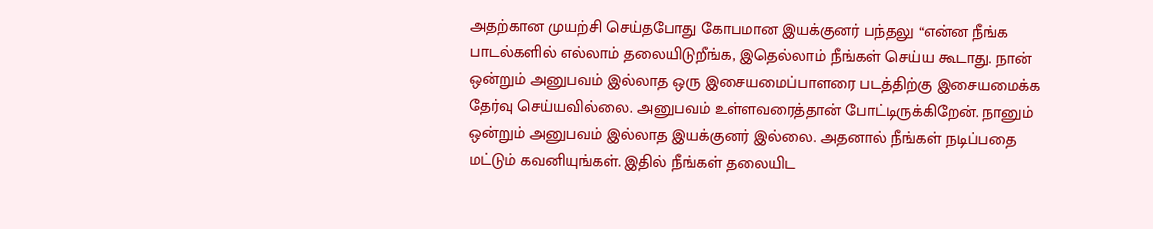அதற்கான முயற்சி செய்தபோது கோபமான இயக்குனர் பந்தலு “என்ன நீங்க பாடல்களில் எல்லாம் தலையிடுறீங்க, இதெல்லாம் நீங்கள் செய்ய கூடாது. நான் ஒன்றும் அனுபவம் இல்லாத ஒரு இசையமைப்பாளரை படத்திற்கு இசையமைக்க தேர்வு செய்யவில்லை. அனுபவம் உள்ளவரைத்தான் போட்டிருக்கிறேன். நானும் ஒன்றும் அனுபவம் இல்லாத இயக்குனர் இல்லை. அதனால் நீங்கள் நடிப்பதை மட்டும் கவனியுங்கள். இதில் நீங்கள் தலையிட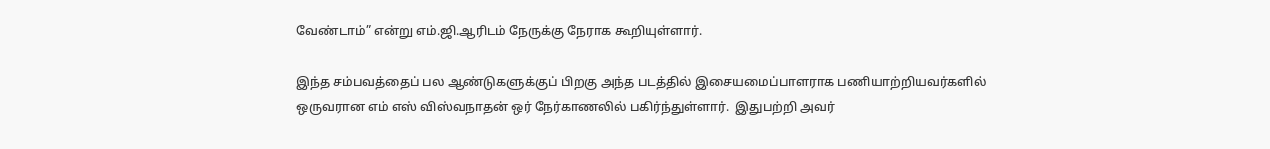வேண்டாம்” என்று எம்.ஜி.ஆரிடம் நேருக்கு நேராக கூறியுள்ளார்.

இந்த சம்பவத்தைப் பல ஆண்டுகளுக்குப் பிறகு அந்த படத்தில் இசையமைப்பாளராக பணியாற்றியவர்களில் ஒருவரான எம் எஸ் விஸ்வநாதன் ஒர் நேர்காணலில் பகிர்ந்துள்ளார்.  இதுபற்றி அவர்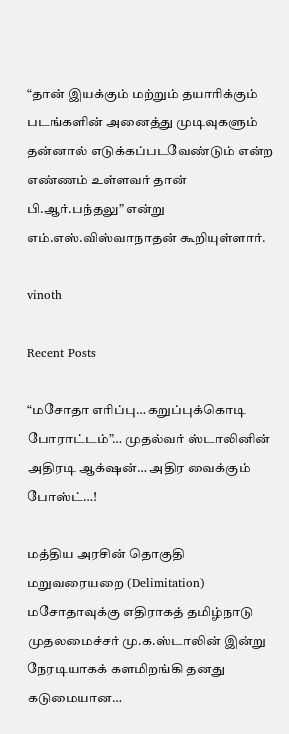“தான் இயக்கும் மற்றும் தயாரிக்கும் படங்களின் அனைத்து முடிவுகளும் தன்னால் எடுக்கப்படவேண்டும் என்ற எண்ணம் உள்ளவர் தான் பி.ஆர்.பந்தலு” என்று எம்.எஸ்.விஸ்வாநாதன் கூறியுள்ளார்.

vinoth

Recent Posts

“மசோதா எரிப்பு… கறுப்புக்கொடி போராட்டம்”… முதல்வர் ஸ்டாலினின் அதிரடி ஆக்‌ஷன்… அதிர வைக்கும் போஸ்ட்…!

மத்திய அரசின் தொகுதி மறுவரையறை (Delimitation) மசோதாவுக்கு எதிராகத் தமிழ்நாடு முதலமைச்சர் மு.க.ஸ்டாலின் இன்று நேரடியாகக் களமிறங்கி தனது கடுமையான…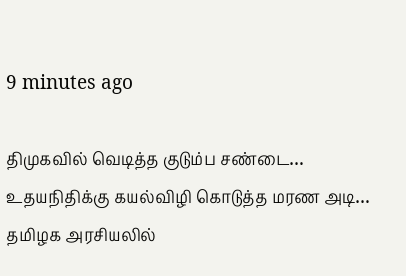9 minutes ago

திமுகவில் வெடித்த குடும்ப சண்டை… உதயநிதிக்கு கயல்விழி கொடுத்த மரண அடி… தமிழக அரசியலில்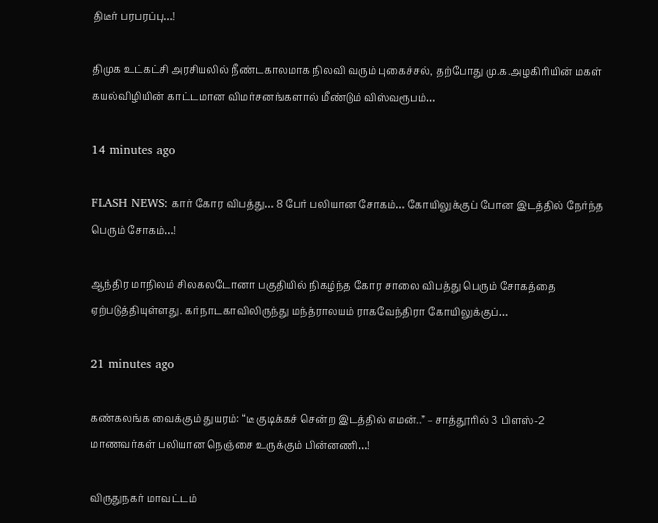திடீர் பரபரப்பு…!

திமுக உட்கட்சி அரசியலில் நீண்டகாலமாக நிலவி வரும் புகைச்சல், தற்போது மு.க.அழகிரியின் மகள் கயல்விழியின் காட்டமான விமர்சனங்களால் மீண்டும் விஸ்வரூபம்…

14 minutes ago

FLASH NEWS: கார் கோர விபத்து… 8 பேர் பலியான சோகம்… கோயிலுக்குப் போன இடத்தில் நேர்ந்த பெரும் சோகம்…!

ஆந்திர மாநிலம் சிலகலடோனா பகுதியில் நிகழ்ந்த கோர சாலை விபத்து பெரும் சோகத்தை ஏற்படுத்தியுள்ளது. கர்நாடகாவிலிருந்து மந்த்ராலயம் ராகவேந்திரா கோயிலுக்குப்…

21 minutes ago

கண்கலங்க வைக்கும் துயரம்: “டீ குடிக்கச் சென்ற இடத்தில் எமன்..” – சாத்தூரில் 3 பிளஸ்-2 மாணவர்கள் பலியான நெஞ்சை உருக்கும் பின்னணி…!

விருதுநகர் மாவட்டம்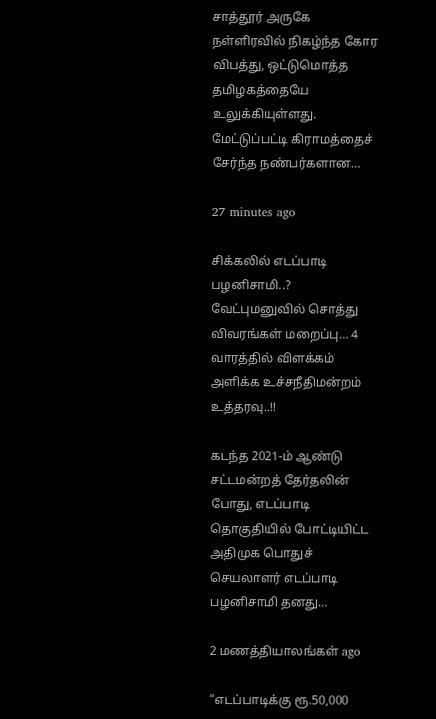சாத்தூர் அருகே நள்ளிரவில் நிகழ்ந்த கோர விபத்து, ஒட்டுமொத்த தமிழகத்தையே உலுக்கியுள்ளது. மேட்டுப்பட்டி கிராமத்தைச் சேர்ந்த நண்பர்களான…

27 minutes ago

சிக்கலில் எடப்பாடி பழனிசாமி..? வேட்புமனுவில் சொத்து விவரங்கள் மறைப்பு… 4 வாரத்தில் விளக்கம் அளிக்க உச்சநீதிமன்றம் உத்தரவு..!!

கடந்த 2021-ம் ஆண்டு சட்டமன்றத் தேர்தலின் போது, எடப்பாடி தொகுதியில் போட்டியிட்ட அதிமுக பொதுச் செயலாளர் எடப்பாடி பழனிசாமி தனது…

2 மணத்தியாலங்கள் ago

“எடப்பாடிக்கு ரூ.50,000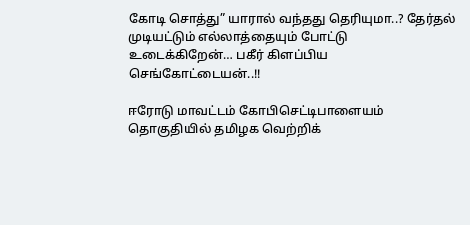கோடி சொத்து” யாரால் வந்தது தெரியுமா..? தேர்தல் முடியட்டும் எல்லாத்தையும் போட்டு உடைக்கிறேன்… பகீர் கிளப்பிய செங்கோட்டையன்..!!

ஈரோடு மாவட்டம் கோபிசெட்டிபாளையம் தொகுதியில் தமிழக வெற்றிக்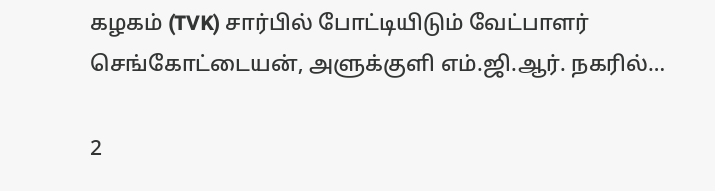கழகம் (TVK) சார்பில் போட்டியிடும் வேட்பாளர் செங்கோட்டையன், அளுக்குளி எம்.ஜி.ஆர். நகரில்…

2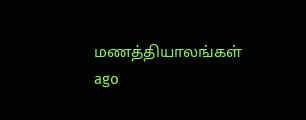மணத்தியாலங்கள் ago